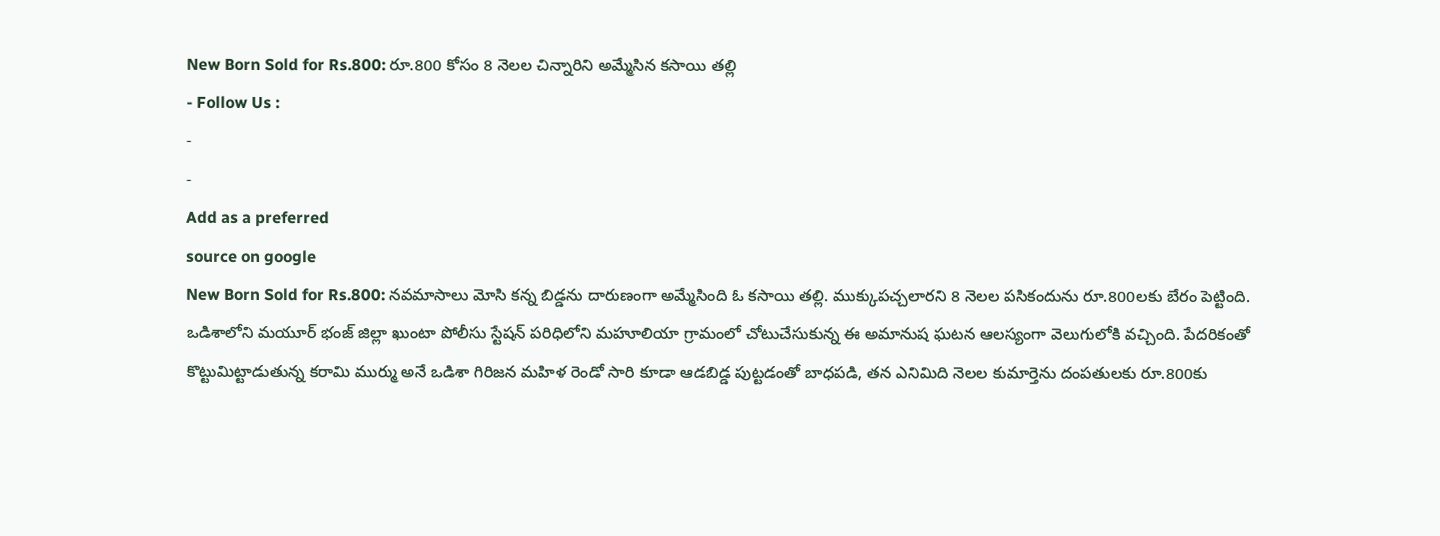New Born Sold for Rs.800: రూ.800 కోసం 8 నెలల చిన్నారిని అమ్మేసిన కసాయి తల్లి
- Follow Us :
-
-
Add as a preferred
source on google
New Born Sold for Rs.800: నవమాసాలు మోసి కన్న బిడ్డను దారుణంగా అమ్మేసింది ఓ కసాయి తల్లి. ముక్కుపచ్చలారని 8 నెలల పసికందును రూ.800లకు బేరం పెట్టింది. ఒడిశాలోని మయూర్ భంజ్ జిల్లా ఖుంటా పోలీసు స్టేషన్ పరిధిలోని మహూలియా గ్రామంలో చోటుచేసుకున్న ఈ అమానుష ఘటన ఆలస్యంగా వెలుగులోకి వచ్చింది. పేదరికంతో కొట్టుమిట్టాడుతున్న కరామి ముర్ము అనే ఒడిశా గిరిజన మహిళ రెండో సారి కూడా ఆడబిడ్డ పుట్టడంతో బాధపడి, తన ఎనిమిది నెలల కుమార్తెను దంపతులకు రూ.800కు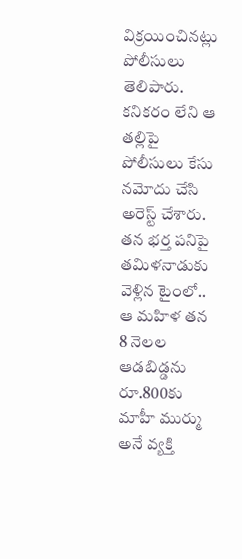విక్రయించినట్లు పోలీసులు తెలిపారు. కనికరం లేని ఆ తల్లిపై పోలీసులు కేసు నమోదు చేసి అరెస్ట్ చేశారు. తన భర్త పనిపై తమిళనాడుకు వెళ్లిన టైంలో.. ఆ మహిళ తన 8 నెలల ఆడబిడ్డను రూ.800కు మాహీ ముర్ము అనే వ్యక్తి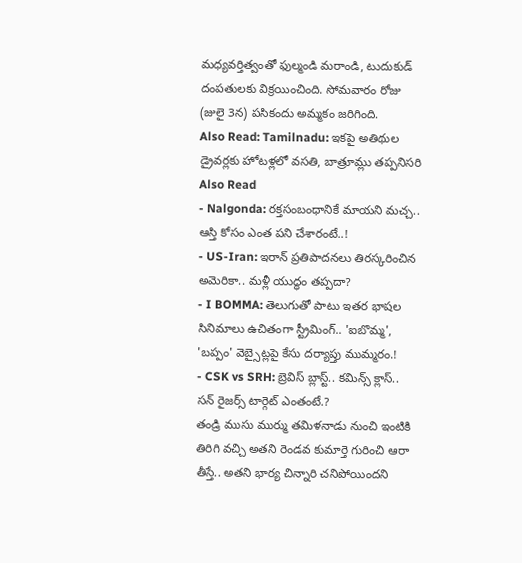మధ్యవర్తిత్వంతో ఫుల్మండి మరాండి, టుదుకుడ్ దంపతులకు విక్రయించింది. సోమవారం రోజు (జులై 3న) పసికందు అమ్మకం జరిగింది.
Also Read: Tamilnadu: ఇకపై అతిథుల డ్రైవర్లకు హోటళ్లలో వసతి, బాత్రూమ్లు తప్పనిసరి
Also Read
- Nalgonda: రక్తసంబంధానికే మాయని మచ్చ.. ఆస్తి కోసం ఎంత పని చేశారంటే..!
- US-Iran: ఇరాన్ ప్రతిపాదనలు తిరస్కరించిన అమెరికా.. మళ్లీ యుద్ధం తప్పదా?
- I BOMMA: తెలుగుతో పాటు ఇతర భాషల సినిమాలు ఉచితంగా స్ట్రీమింగ్.. 'ఐబొమ్మ', 'బప్పం' వెబ్సైట్లపై కేసు దర్యాప్తు ముమ్మరం.!
- CSK vs SRH: బ్రెవిస్ బ్లాస్ట్.. కమిన్స్ క్లాస్.. సన్ రైజర్స్ టార్గెట్ ఎంతంటే.?
తండ్రి ముసు ముర్ము తమిళనాడు నుంచి ఇంటికి తిరిగి వచ్చి అతని రెండవ కుమార్తె గురించి ఆరా తీస్తే.. అతని భార్య చిన్నారి చనిపోయిందని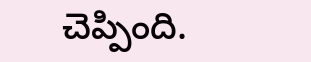చెప్పింది.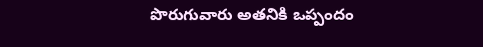పొరుగువారు అతనికి ఒప్పందం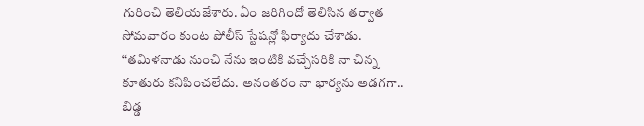గురించి తెలియజేశారు. ఏం జరిగిందో తెలిసిన తర్వాత సోమవారం కుంట పోలీస్ స్టేషన్లో ఫిర్యాదు చేశాడు. “తమిళనాడు నుంచి నేను ఇంటికి వచ్చేసరికి నా చిన్న కూతురు కనిపించలేదు. అనంతరం నా భార్యను అడగగా.. బిడ్డ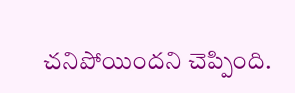చనిపోయిందని చెప్పింది.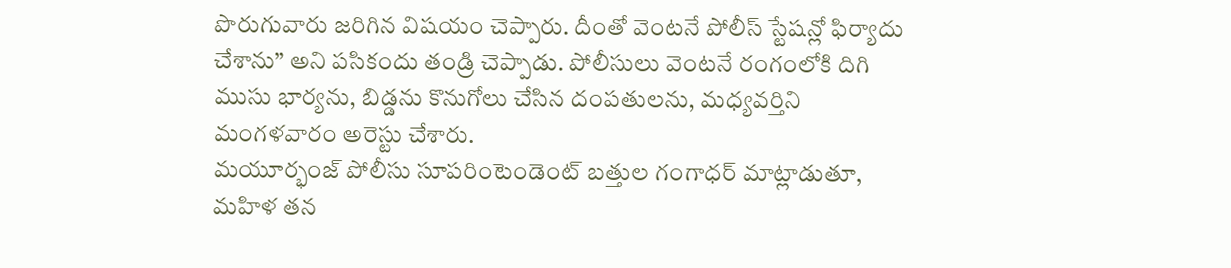పొరుగువారు జరిగిన విషయం చెప్పారు. దీంతో వెంటనే పోలీస్ స్టేషన్లో ఫిర్యాదు చేశాను” అని పసికందు తండ్రి చెప్పాడు. పోలీసులు వెంటనే రంగంలోకి దిగి ముసు భార్యను, బిడ్డను కొనుగోలు చేసిన దంపతులను, మధ్యవర్తిని మంగళవారం అరెస్టు చేశారు.
మయూర్భంజ్ పోలీసు సూపరింటెండెంట్ బత్తుల గంగాధర్ మాట్లాడుతూ, మహిళ తన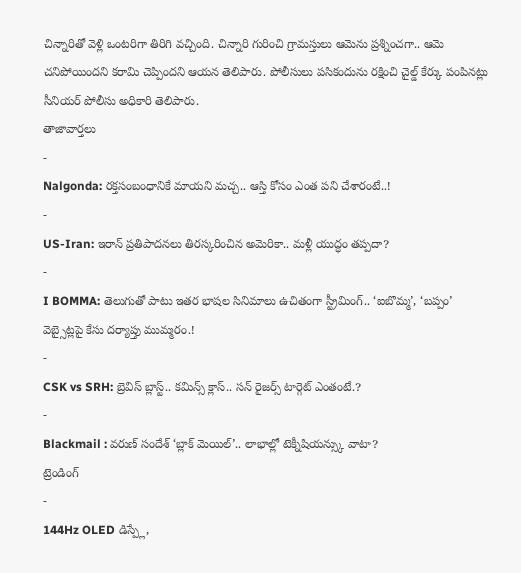చిన్నారితో వెళ్లి ఒంటరిగా తిరిగి వచ్చింది. చిన్నారి గురించి గ్రామస్తులు ఆమెను ప్రశ్నించగా.. ఆమె చనిపోయిందని కరామి చెప్పిందని ఆయన తెలిపారు. పోలీసులు పసికందును రక్షించి చైల్డ్ కేర్కు పంపినట్లు సీనియర్ పోలీసు అధికారి తెలిపారు.
తాజావార్తలు
-
Nalgonda: రక్తసంబంధానికే మాయని మచ్చ.. ఆస్తి కోసం ఎంత పని చేశారంటే..!
-
US-Iran: ఇరాన్ ప్రతిపాదనలు తిరస్కరించిన అమెరికా.. మళ్లీ యుద్ధం తప్పదా?
-
I BOMMA: తెలుగుతో పాటు ఇతర భాషల సినిమాలు ఉచితంగా స్ట్రీమింగ్.. ‘ఐబొమ్మ’, ‘బప్పం’ వెబ్సైట్లపై కేసు దర్యాప్తు ముమ్మరం.!
-
CSK vs SRH: బ్రెవిస్ బ్లాస్ట్.. కమిన్స్ క్లాస్.. సన్ రైజర్స్ టార్గెట్ ఎంతంటే.?
-
Blackmail : వరుణ్ సందేశ్ ‘బ్లాక్ మెయిల్’.. లాభాల్లో టెక్నీషియన్స్కు వాటా?
ట్రెండింగ్
-
144Hz OLED డిస్ప్లే,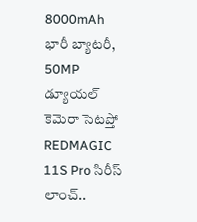8000mAh భారీ బ్యాటరీ, 50MP డ్యూయల్ కెమెరా సెటప్తో REDMAGIC 11S Pro సిరీస్ లాంచ్..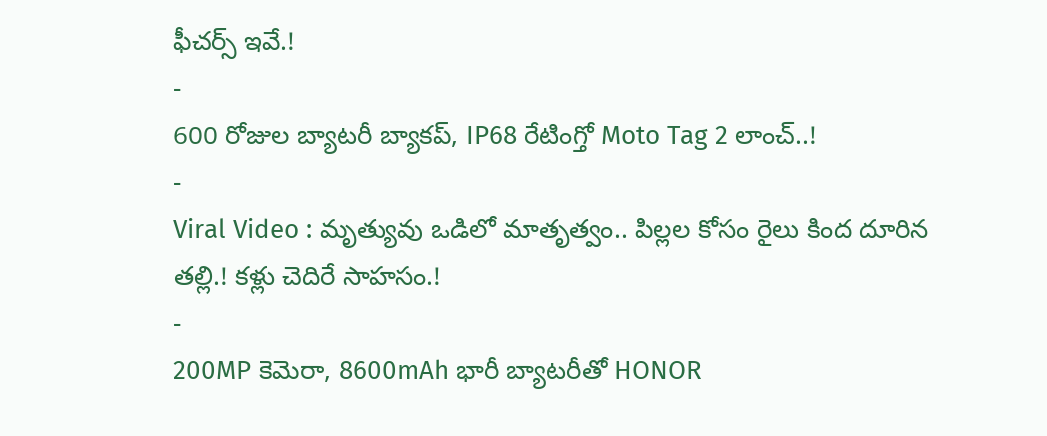ఫీచర్స్ ఇవే.!
-
600 రోజుల బ్యాటరీ బ్యాకప్, IP68 రేటింగ్తో Moto Tag 2 లాంచ్..!
-
Viral Video : మృత్యువు ఒడిలో మాతృత్వం.. పిల్లల కోసం రైలు కింద దూరిన తల్లి.! కళ్లు చెదిరే సాహసం.!
-
200MP కెమెరా, 8600mAh భారీ బ్యాటరీతో HONOR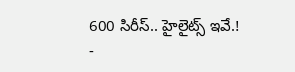600 సిరీస్.. హైలైట్స్ ఇవే.!
-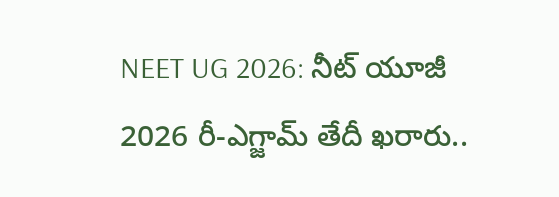NEET UG 2026: నీట్ యూజీ 2026 రీ-ఎగ్జామ్ తేదీ ఖరారు..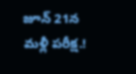జూన్ 21న మళ్లీ పరీక్ష.!